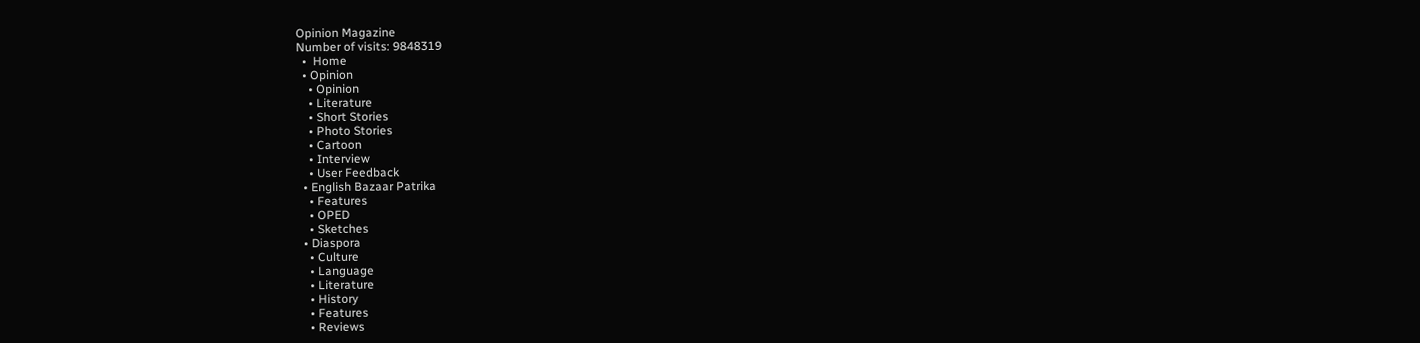Opinion Magazine
Number of visits: 9848319
  •  Home
  • Opinion
    • Opinion
    • Literature
    • Short Stories
    • Photo Stories
    • Cartoon
    • Interview
    • User Feedback
  • English Bazaar Patrika
    • Features
    • OPED
    • Sketches
  • Diaspora
    • Culture
    • Language
    • Literature
    • History
    • Features
    • Reviews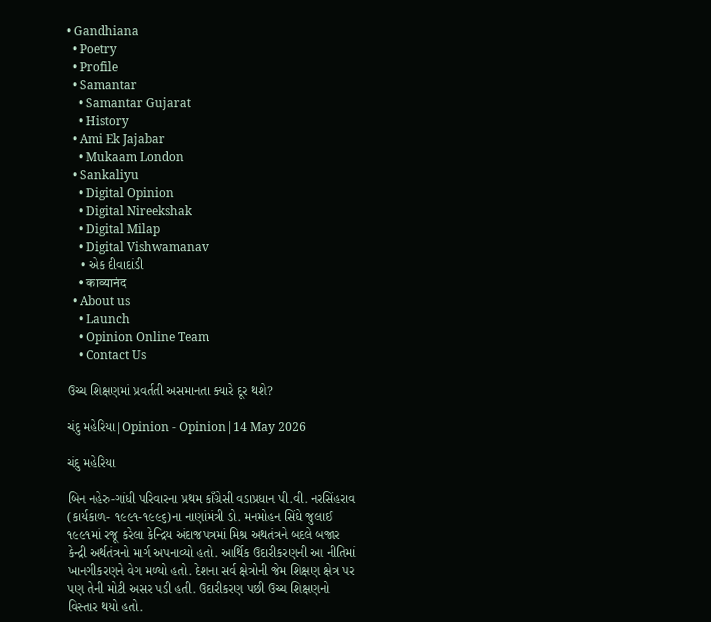• Gandhiana
  • Poetry
  • Profile
  • Samantar
    • Samantar Gujarat
    • History
  • Ami Ek Jajabar
    • Mukaam London
  • Sankaliyu
    • Digital Opinion
    • Digital Nireekshak
    • Digital Milap
    • Digital Vishwamanav
    • એક દીવાદાંડી
    • काव्यानंद
  • About us
    • Launch
    • Opinion Online Team
    • Contact Us

ઉચ્ચ શિક્ષણમાં પ્રવર્તતી અસમાનતા ક્યારે દૂર થશે?

ચંદુ મહેરિયા|Opinion - Opinion|14 May 2026

ચંદુ મહેરિયા

બિન નહેરુ-ગાંધી પરિવારના પ્રથમ કાઁગ્રેસી વડાપ્રધાન પી.વી. નરસિંહરાવ (કાર્યકાળ- ૧૯૯૧-૧૯૯૬)ના નાણાંમંત્રી ડો. મનમોહન સિંઘે જુલાઈ ૧૯૯૧માં રજૂ કરેલા કેન્દ્રિય અંદાજપત્રમાં મિશ્ર અથતંત્રને બદલે બજાર કેન્દ્રી અર્થતંત્રનો માર્ગ અપનાવ્યો હતો. આર્થિક ઉદારીકરણની આ નીતિમાં ખાનગીકરણને વેગ મળ્યો હતો. દેશના સર્વ ક્ષેત્રોની જેમ શિક્ષણ ક્ષેત્ર પર પણ તેની મોટી અસર પડી હતી. ઉદારીકરણ પછી ઉચ્ચ શિક્ષણનો વિસ્તાર થયો હતો.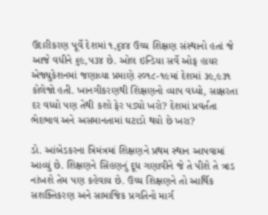ઉદારીકરણ પૂર્વે દેશમાં ૧,૬૪૪ ઉચ્ચ શિક્ષણ સંસ્થાનો હતાં જે આજે વધીને ૬૯,૫૩૪ છે. ઓલ ઇન્ડિયા સર્વે ઓફ હાયર એજ્યુકેશનમાં જણાવ્યા પ્રમાણે ૨૦૧૮-૧૯માં દેશમાં ૩૯,૯૩૧ કોલેજો હતી. ખાનગીકરણથી શિક્ષણનો વ્યાપ વધ્યો, સાક્ષરતા દર વધ્યો પણ તેથી કશો ફેર પડ્યો ખરો? દેશમાં પ્રવર્તતા ભેદભાવ અને અસમાનતામાં ઘટાડો થયો છે ખરા?

ડો. આંબેડકરના ત્રિમંત્રમાં શિક્ષણને પ્રથમ સ્થાન આપવામાં આવ્યું છે. શિક્ષણને સિંહણનું દૂધ ગણાવીને જે તે પીશે તે ત્રાડ નાંખશે તેમ પણ કહેવાય છે. ઉચ્ચ શિક્ષણને તો આર્થિક સશક્તિકરણ અને સામાજિક પ્રગતિનો માર્ગ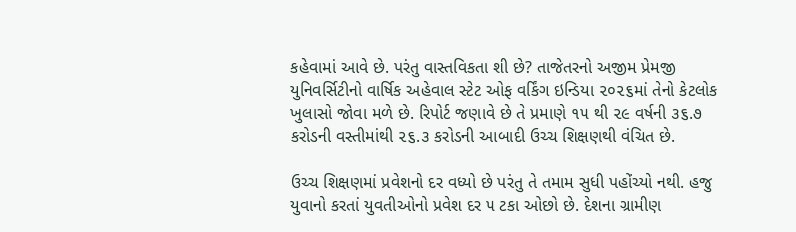કહેવામાં આવે છે. પરંતુ વાસ્તવિકતા શી છે? તાજેતરનો અજીમ પ્રેમજી યુનિવર્સિટીનો વાર્ષિક અહેવાલ સ્ટેટ ઓફ વર્કિંગ ઇન્ડિયા ૨૦૨૬માં તેનો કેટલોક ખુલાસો જોવા મળે છે. રિપોર્ટ જણાવે છે તે પ્રમાણે ૧૫ થી ૨૯ વર્ષની ૩૬.૭ કરોડની વસ્તીમાંથી ૨૬.૩ કરોડની આબાદી ઉચ્ચ શિક્ષણથી વંચિત છે.

ઉચ્ચ શિક્ષણમાં પ્રવેશનો દર વધ્યો છે પરંતુ તે તમામ સુધી પહોંચ્યો નથી. હજુ યુવાનો કરતાં યુવતીઓનો પ્રવેશ દર ૫ ટકા ઓછો છે. દેશના ગ્રામીણ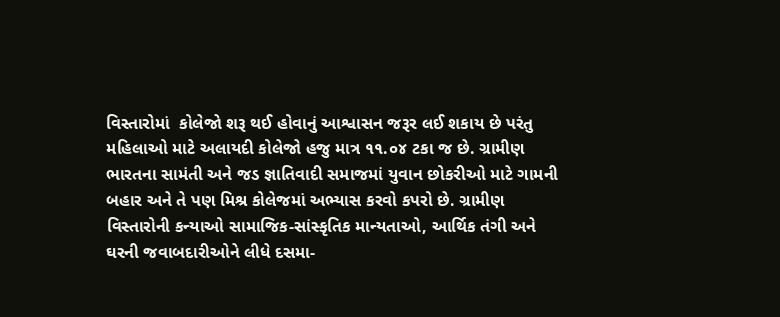વિસ્તારોમાં  કોલેજો શરૂ થઈ હોવાનું આશ્વાસન જરૂર લઈ શકાય છે પરંતુ મહિલાઓ માટે અલાયદી કોલેજો હજુ માત્ર ૧૧.૦૪ ટકા જ છે. ગ્રામીણ ભારતના સામંતી અને જડ જ્ઞાતિવાદી સમાજમાં યુવાન છોકરીઓ માટે ગામની બહાર અને તે પણ મિશ્ર કોલેજમાં અભ્યાસ કરવો કપરો છે. ગ્રામીણ વિસ્તારોની કન્યાઓ સામાજિક-સાંસ્કૃતિક માન્યતાઓ, આર્થિક તંગી અને ઘરની જવાબદારીઓને લીધે દસમા-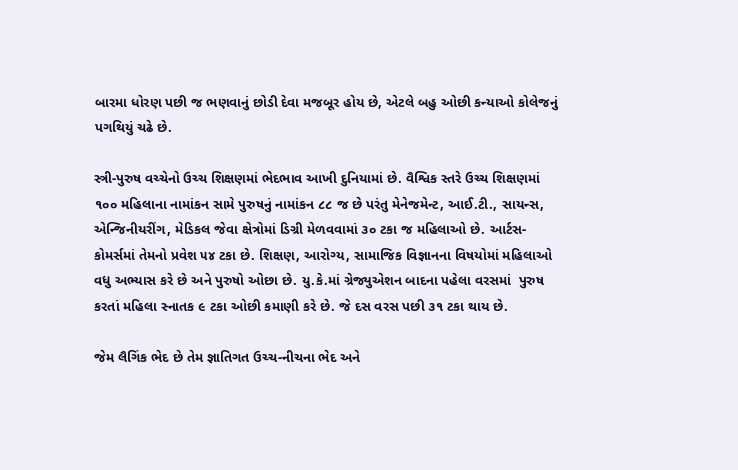બારમા ધોરણ પછી જ ભણવાનું છોડી દેવા મજબૂર હોય છે, એટલે બહુ ઓછી કન્યાઓ કોલેજનું પગથિયું ચઢે છે.

સ્ત્રી-પુરુષ વચ્ચેનો ઉચ્ચ શિક્ષણમાં ભેદભાવ આખી દુનિયામાં છે. વૈશ્વિક સ્તરે ઉચ્ચ શિક્ષણમાં ૧૦૦ મહિલાના નામાંકન સામે પુરુષનું નામાંકન ૮૮ જ છે પરંતુ મેનેજમેન્ટ, આઈ.ટી., સાયન્સ, એન્જિનીયરીંગ, મેડિકલ જેવા ક્ષેત્રોમાં ડિગ્રી મેળવવામાં ૩૦ ટકા જ મહિલાઓ છે. આર્ટસ-કોમર્સમાં તેમનો પ્રવેશ ૫૪ ટકા છે. શિક્ષણ, આરોગ્ય, સામાજિક વિજ્ઞાનના વિષયોમાં મહિલાઓ વધુ અભ્યાસ કરે છે અને પુરુષો ઓછા છે. યુ.કે.માં ગ્રેજ્યુએશન બાદના પહેલા વરસમાં  પુરુષ કરતાં મહિલા સ્નાતક ૯ ટકા ઓછી કમાણી કરે છે. જે દસ વરસ પછી ૩૧ ટકા થાય છે.

જેમ લૈગિંક ભેદ છે તેમ જ્ઞાતિગત ઉચ્ચ-નીચના ભેદ અને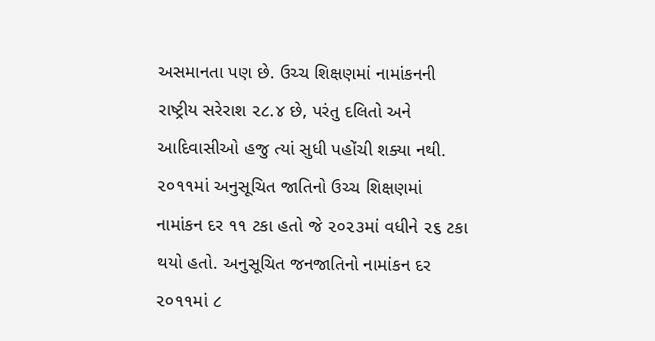અસમાનતા પણ છે. ઉચ્ચ શિક્ષણમાં નામાંકનની રાષ્ટ્રીય સરેરાશ ૨૮.૪ છે, પરંતુ દલિતો અને આદિવાસીઓ હજુ ત્યાં સુધી પહોંચી શક્યા નથી. ૨૦૧૧માં અનુસૂચિત જાતિનો ઉચ્ચ શિક્ષણમાં નામાંકન દર ૧૧ ટકા હતો જે ૨૦૨૩માં વધીને ૨૬ ટકા થયો હતો. અનુસૂચિત જનજાતિનો નામાંકન દર ૨૦૧૧માં ૮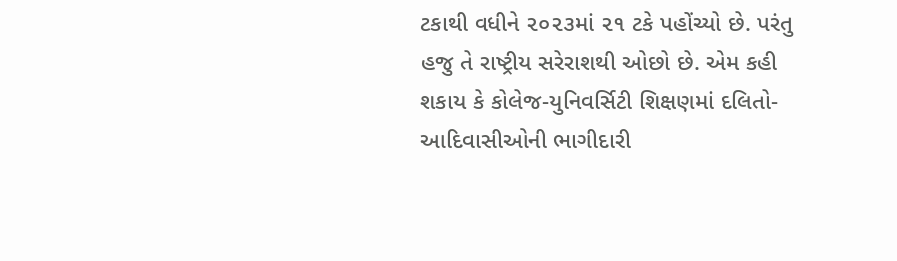ટકાથી વધીને ૨૦૨૩માં ૨૧ ટકે પહોંચ્યો છે. પરંતુ હજુ તે રાષ્ટ્રીય સરેરાશથી ઓછો છે. એમ કહી શકાય કે કોલેજ-યુનિવર્સિટી શિક્ષણમાં દલિતો-આદિવાસીઓની ભાગીદારી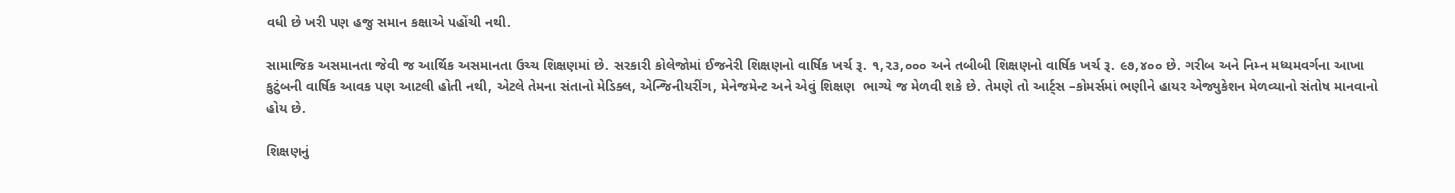વધી છે ખરી પણ હજુ સમાન કક્ષાએ પહોંચી નથી.

સામાજિક અસમાનતા જેવી જ આર્થિક અસમાનતા ઉચ્ચ શિક્ષણમાં છે. સરકારી કોલેજોમાં ઈજનેરી શિક્ષણનો વાર્ષિક ખર્ચ રૂ. ૧,૨૩,૦૦૦ અને તબીબી શિક્ષણનો વાર્ષિક ખર્ચ રૂ. ૯૭,૪૦૦ છે. ગરીબ અને નિમ્ન મધ્યમવર્ગના આખા કુટુંબની વાર્ષિક આવક પણ આટલી હોતી નથી, એટલે તેમના સંતાનો મેડિક્લ, એન્જિનીયરીંગ, મેનેજમેન્ટ અને એવું શિક્ષણ  ભાગ્યે જ મેળવી શકે છે. તેમણે તો આર્ટ્સ –કોમર્સમાં ભણીને હાયર એજ્યુકેશન મેળવ્યાનો સંતોષ માનવાનો હોય છે.

શિક્ષણનું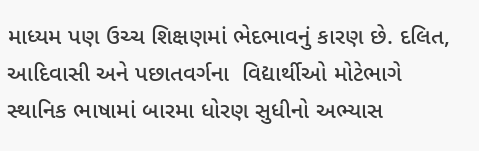માધ્યમ પણ ઉચ્ચ શિક્ષણમાં ભેદભાવનું કારણ છે. દલિત, આદિવાસી અને પછાતવર્ગના  વિદ્યાર્થીઓ મોટેભાગે સ્થાનિક ભાષામાં બારમા ધોરણ સુધીનો અભ્યાસ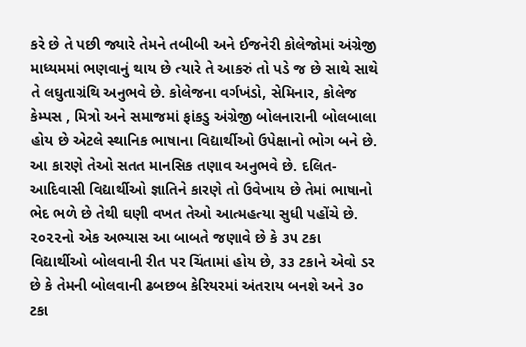કરે છે તે પછી જ્યારે તેમને તબીબી અને ઈજનેરી કોલેજોમાં અંગ્રેજી માધ્યમમાં ભણવાનું થાય છે ત્યારે તે આકરું તો પડે જ છે સાથે સાથે તે લઘુતાગ્રંથિ અનુભવે છે. કોલેજના વર્ગખંડો, સેમિનાર, કોલેજ કેમ્પસ , મિત્રો અને સમાજમાં ફાંકડુ અંગ્રેજી બોલનારાની બોલબાલા હોય છે એટલે સ્થાનિક ભાષાના વિદ્યાર્થીઓ ઉપેક્ષાનો ભોગ બને છે. આ કારણે તેઓ સતત માનસિક તણાવ અનુભવે છે. દલિત-આદિવાસી વિદ્યાર્થીઓ જ્ઞાતિને કારણે તો ઉવેખાય છે તેમાં ભાષાનો ભેદ ભળે છે તેથી ઘણી વખત તેઓ આત્મહત્યા સુધી પહોંચે છે. ૨૦૨૨નો એક અભ્યાસ આ બાબતે જણાવે છે કે ૩૫ ટકા વિદ્યાર્થીઓ બોલવાની રીત પર ચિંતામાં હોય છે, ૩૩ ટકાને એવો ડર છે કે તેમની બોલવાની ઢબછબ કેરિયરમાં અંતરાય બનશે અને ૩૦ ટકા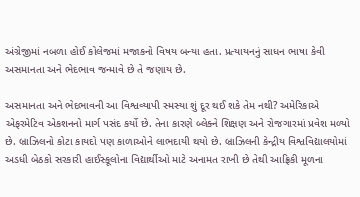અંગ્રેજીમાં નબળા હોઈ કોલેજમાં મજાકનો વિષય બન્યા હતા. પ્રત્યાયનનું સાધન ભાષા કેવી અસમાનતા અને ભેદભાવ જન્માવે છે તે જણાય છે.

અસમાનતા અને ભેદભાવની આ વિશ્વવ્યાપી સ્મસ્યા શું દૂર થઈ શકે તેમ નથી? અમેરિકાએ એફરમેટિવ એકશનનો માર્ગ પસંદ કર્યો છે. તેના કારણે બ્લેક્ને શિક્ષણ અને રોજગારમાં પ્રવેશ મળ્યો છે. બ્રાઝિલનો કોટા કાયદો પણ કાળાઓને લાભદાયી થયો છે. બ્રાઝિલની કેન્દ્રીય વિશ્વવિદ્યાલયોમાં અડધી બેઠકો સરકારી હાઈસ્કૂલોના વિદ્યાર્થીઓ માટે અનામત રાખી છે તેથી આફ્રિકી મૂળના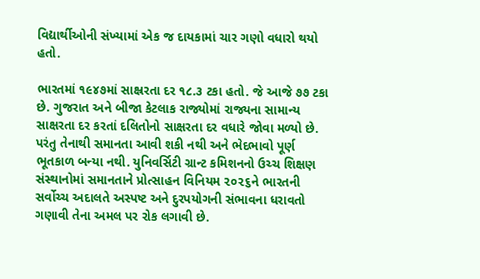વિદ્યાર્થીઓની સંખ્યામાં એક જ દાયકામાં ચાર ગણો વધારો થયો હતો.

ભારતમાં ૧૯૪૭માં સાક્ષ્રરતા દર ૧૮.૩ ટકા હતો. જે આજે ૭૭ ટકા છે. ગુજરાત અને બીજા કેટલાક રાજ્યોમાં રાજ્યના સામાન્ય સાક્ષરતા દર કરતાં દલિતોનો સાક્ષરતા દર વધારે જોવા મળ્યો છે. પરંતુ તેનાથી સમાનતા આવી શકી નથી અને ભેદભાવો પૂર્ણ ભૂતકાળ બન્યા નથી. યુનિવર્સિટી ગ્રાન્ટ કમિશનનો ઉચ્ચ શિક્ષણ સંસ્થાનોમાં સમાનતાને પ્રોત્સાહન વિનિયમ ૨૦૨૬ને ભારતની સર્વોચ્ચ અદાલતે અસ્પષ્ટ અને દુરપયોગની સંભાવના ધરાવતો ગણાવી તેના અમલ પર રોક લગાવી છે.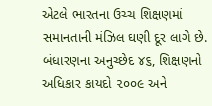એટલે ભારતના ઉચ્ચ શિક્ષણમાં સમાનતાની મંઝિલ ઘણી દૂર લાગે છે. બંધારણના અનુચ્છેદ ૪૬, શિક્ષણનો અધિકાર કાયદો ૨૦૦૯ અને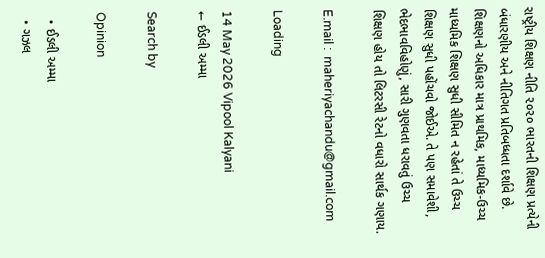રાષ્ટ્રીય શિક્ષણ નીતિ ૨૦૨૦ ભારતની શિક્ષણ પ્રત્યેની બંધારણીય અને નીતિગત પ્રતિબધ્ધતા દર્શાવે છે. શિક્ષણનો અધિકાર માત્ર પ્રાથમિક, માધ્યમિક-ઉચ્ચ માધ્યમિક શિક્ષણ સુધી સીમિત ન રહેતાં તે ઉચ્ચ શિક્ષણ સુધી પહોંચવો જોઈએ. તે પણ સમાવેશી, ભેદભાવવિહોણું, સારી ગુણવતા ધરાવતું ઉચ્ચ શિક્ષણ હોય તો લિટરસી રેટનો વધારો સાર્થક ગણાય.

E.mail :  maheriyachandu@gmail.com

Loading

14 May 2026 Vipool Kalyani
← ઈડલી અમ્મા

Search by

Opinion

  • ઈડલી અમ્મા
  • ગઝલ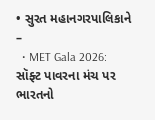• સુરત મહાનગરપાલિકાને –
  • MET Gala 2026: સૉફ્ટ પાવરના મંચ પર ભારતનો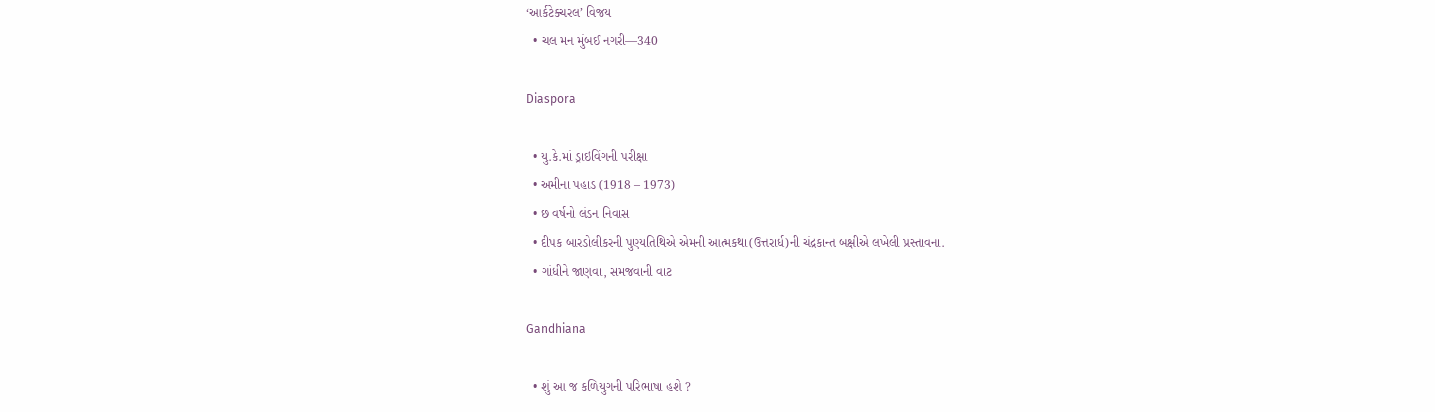‘આર્કટેક્ચરલ’ વિજય
  • ચલ મન મુંબઈ નગરી—340

Diaspora

  • યુ.કે.માં ડ્રાઇવિંગની પરીક્ષા
  • અમીના પહાડ (1918 – 1973)
  • છ વર્ષનો લંડન નિવાસ
  • દીપક બારડોલીકરની પુણ્યતિથિએ એમની આત્મકથા(ઉત્તરાર્ધ)ની ચંદ્રકાન્ત બક્ષીએ લખેલી પ્રસ્તાવના.
  • ગાંધીને જાણવા, સમજવાની વાટ

Gandhiana

  • શું આ જ કળિયુગની પરિભાષા હશે ?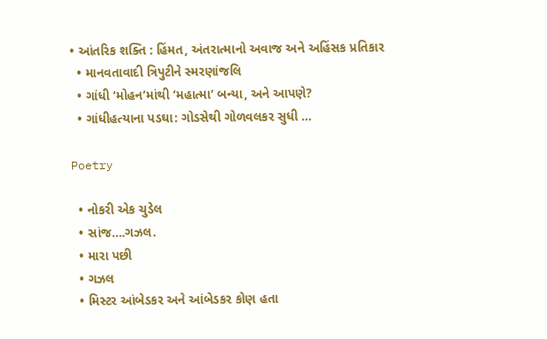• આંતરિક શક્તિ : હિંમત, અંતરાત્માનો અવાજ અને અહિંસક પ્રતિકાર
  • માનવતાવાદી ત્રિપુટીને સ્મરણાંજલિ
  • ગાંધી ‘મોહન’માંથી ‘મહાત્મા’ બન્યા, અને આપણે?
  • ગાંધીહત્યાના પડઘા: ગોડસેથી ગોળવલકર સુધી …

Poetry

  • નોકરી એક ચુડેલ
  • સાંજ….ગઝલ.
  • મારા પછી
  • ગઝલ
  • મિસ્ટર આંબેડકર અને આંબેડકર કોણ હતા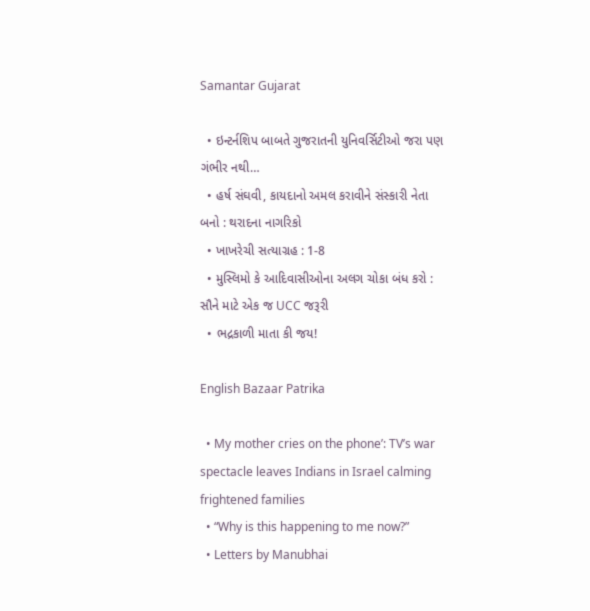Samantar Gujarat

  • ઇન્ટર્નશિપ બાબતે ગુજરાતની યુનિવર્સિટીઓ જરા પણ ગંભીર નથી…
  • હર્ષ સંઘવી, કાયદાનો અમલ કરાવીને સંસ્કારી નેતા બનો : થરાદના નાગરિકો
  • ખાખરેચી સત્યાગ્રહ : 1-8
  • મુસ્લિમો કે આદિવાસીઓના અલગ ચોકા બંધ કરો : સૌને માટે એક જ UCC જરૂરી
  • ભદ્રકાળી માતા કી જય!

English Bazaar Patrika

  • My mother cries on the phone’: TV’s war spectacle leaves Indians in Israel calming frightened families
  • “Why is this happening to me now?”
  • Letters by Manubhai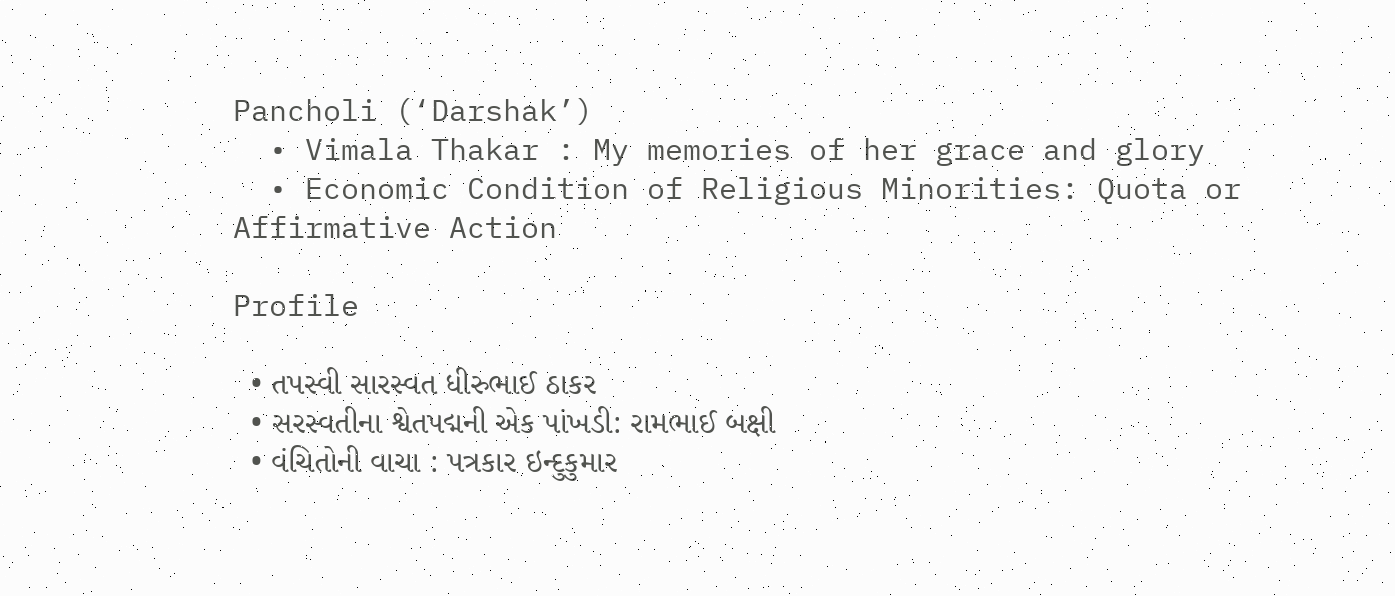Pancholi (‘Darshak’)
  • Vimala Thakar : My memories of her grace and glory
  • Economic Condition of Religious Minorities: Quota or Affirmative Action

Profile

  • તપસ્વી સારસ્વત ધીરુભાઈ ઠાકર
  • સરસ્વતીના શ્વેતપદ્મની એક પાંખડી: રામભાઈ બક્ષી
  • વંચિતોની વાચા : પત્રકાર ઇન્દુકુમાર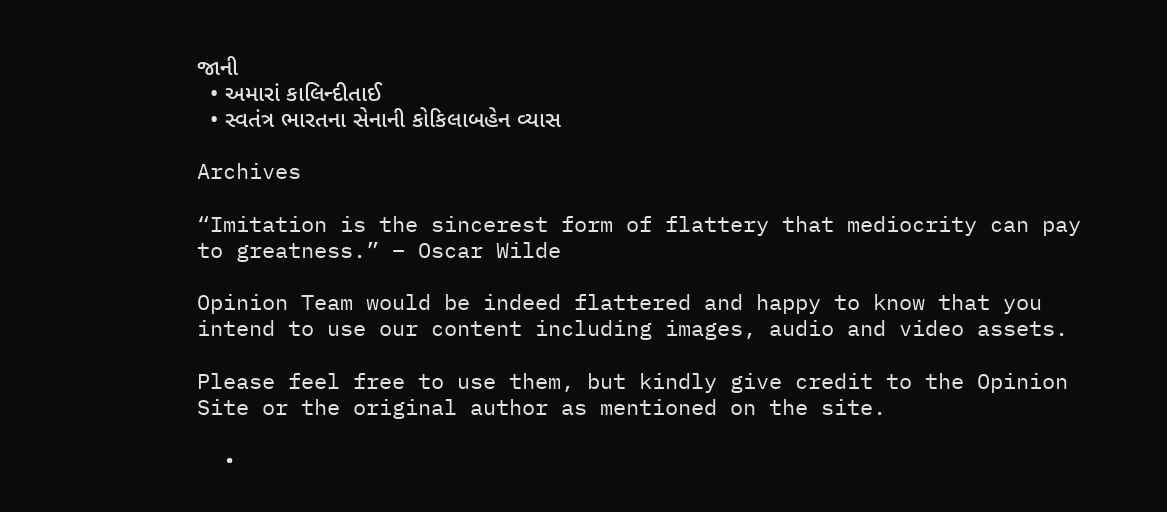જાની
  • અમારાં કાલિન્દીતાઈ
  • સ્વતંત્ર ભારતના સેનાની કોકિલાબહેન વ્યાસ

Archives

“Imitation is the sincerest form of flattery that mediocrity can pay to greatness.” – Oscar Wilde

Opinion Team would be indeed flattered and happy to know that you intend to use our content including images, audio and video assets.

Please feel free to use them, but kindly give credit to the Opinion Site or the original author as mentioned on the site.

  •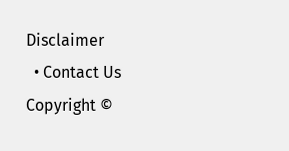Disclaimer
  • Contact Us
Copyright ©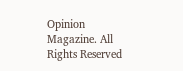Opinion Magazine. All Rights Reserved